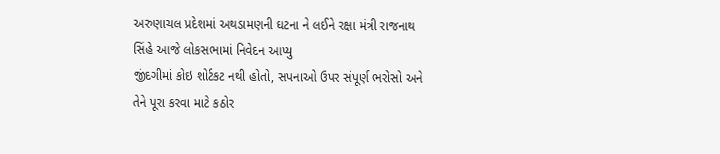અરુણાચલ પ્રદેશમાં અથડામણની ઘટના ને લઈને રક્ષા મંત્રી રાજનાથ સિંહે આજે લોકસભામાં નિવેદન આપ્યુ
જીંદગીમાં કોઇ શોર્ટકટ નથી હોતો, સપનાઓ ઉપર સંપૂર્ણ ભરોસો અને તેને પૂરા કરવા માટે કઠોર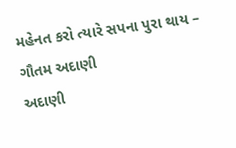મહેનત કરો ત્યારે સપના પુરા થાય – ગૌતમ અદાણી
અદાણી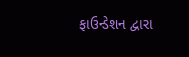ફાઉન્ડેશન દ્વારા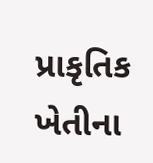પ્રાકૃતિક ખેતીના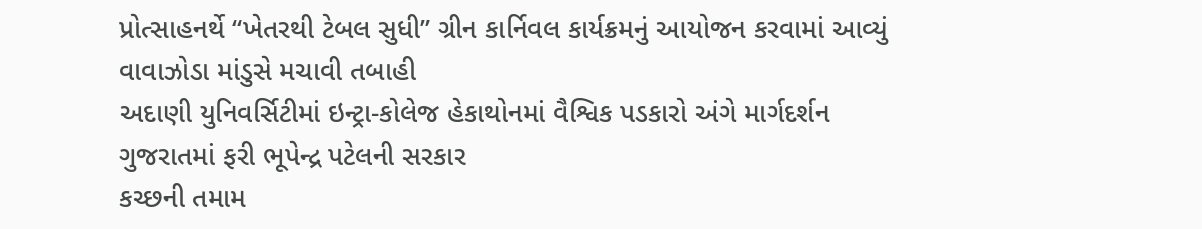પ્રોત્સાહનર્થે “ખેતરથી ટેબલ સુધી” ગ્રીન કાર્નિવલ કાર્યક્રમનું આયોજન કરવામાં આવ્યું
વાવાઝોડા માંડુસે મચાવી તબાહી
અદાણી યુનિવર્સિટીમાં ઇન્ટ્રા-કોલેજ હેકાથોનમાં વૈશ્વિક પડકારો અંગે માર્ગદર્શન
ગુજરાતમાં ફરી ભૂપેન્દ્ર પટેલની સરકાર
કચ્છની તમામ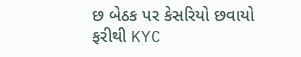છ બેઠક પર કેસરિયો છવાયો
ફરીથી KYC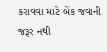કરાવવા માટે બેંક જવાની જરૂર નથી